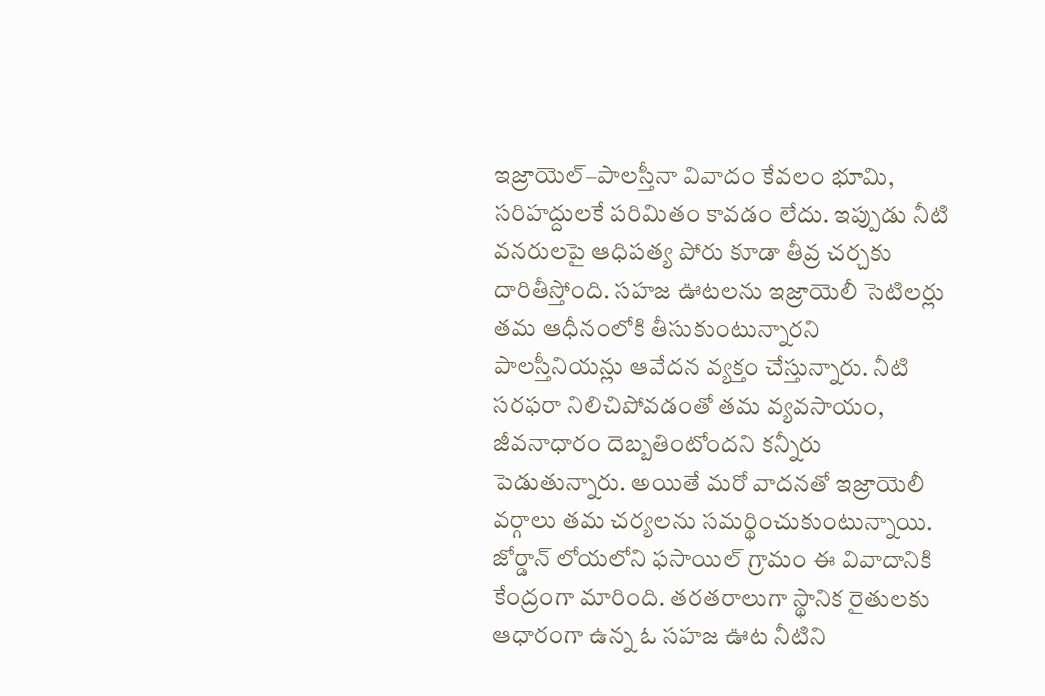ఇజ్రాయెల్–పాలస్తీనా వివాదం కేవలం భూమి, సరిహద్దులకే పరిమితం కావడం లేదు. ఇప్పుడు నీటి వనరులపై ఆధిపత్య పోరు కూడా తీవ్ర చర్చకు దారితీస్తోంది. సహజ ఊటలను ఇజ్రాయెలీ సెటిలర్లు తమ ఆధీనంలోకి తీసుకుంటున్నారని పాలస్తీనియన్లు ఆవేదన వ్యక్తం చేస్తున్నారు. నీటి సరఫరా నిలిచిపోవడంతో తమ వ్యవసాయం, జీవనాధారం దెబ్బతింటోందని కన్నీరు పెడుతున్నారు. అయితే మరో వాదనతో ఇజ్రాయెలీ వర్గాలు తమ చర్యలను సమర్థించుకుంటున్నాయి.
జోర్డాన్ లోయలోని ఫసాయిల్ గ్రామం ఈ వివాదానికి కేంద్రంగా మారింది. తరతరాలుగా స్థానిక రైతులకు ఆధారంగా ఉన్న ఓ సహజ ఊట నీటిని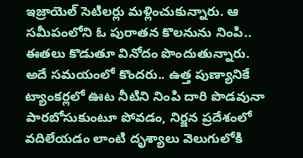ఇజ్రాయెల్ సెటిలర్లు మళ్లించుకున్నారు. ఆ సమీపంలోని ఓ పురాతన కొలనును నింపి.. ఈతలు కొడుతూ వినోదం పొందుతున్నారు. అదే సమయంలో కొందరు.. ఉత్త పుణ్యానికే ట్యాంకర్లలో ఊట నీటిని నింపి దారి పొడవునా పారబోసుకుంటూ పోవడం, నిర్జన ప్రదేశంలో వదిలేయడం లాంటి దృశ్యాలు వెలుగులోకి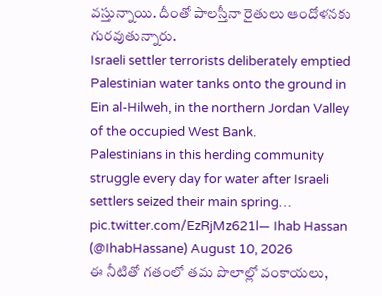వస్తున్నాయి. దీంతో పాలస్తీనా రైతులు ఆందోళనకు గురవుతున్నారు.
Israeli settler terrorists deliberately emptied Palestinian water tanks onto the ground in Ein al-Hilweh, in the northern Jordan Valley of the occupied West Bank.
Palestinians in this herding community struggle every day for water after Israeli settlers seized their main spring… pic.twitter.com/EzRjMz621l— Ihab Hassan (@IhabHassane) August 10, 2026
ఈ నీటితో గతంలో తమ పొలాల్లో వంకాయలు,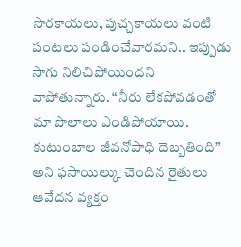సొరకాయలు, పుచ్చకాయలు వంటి పంటలు పండించేవారమని.. ఇప్పుడు సాగు నిలిచిపోయిందని వాపోతున్నారు. “నీరు లేకపోవడంతో మా పొలాలు ఎండిపోయాయి. కుటుంబాల జీవనోపాధి దెబ్బతింది” అని ఫసాయిల్కు చెందిన రైతులు ఆవేదన వ్యక్తం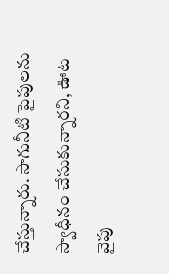చేస్తున్నారు. సాగునీటి పైపులను స్వాధీనం చేసుకున్నారని, ఊట వైపు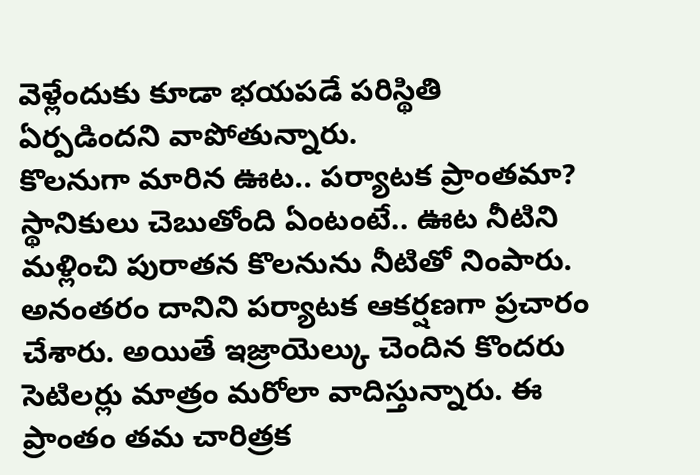వెళ్లేందుకు కూడా భయపడే పరిస్థితి ఏర్పడిందని వాపోతున్నారు.
కొలనుగా మారిన ఊట.. పర్యాటక ప్రాంతమా?
స్థానికులు చెబుతోంది ఏంటంటే.. ఊట నీటిని మళ్లించి పురాతన కొలనును నీటితో నింపారు. అనంతరం దానిని పర్యాటక ఆకర్షణగా ప్రచారం చేశారు. అయితే ఇజ్రాయెల్కు చెందిన కొందరు సెటిలర్లు మాత్రం మరోలా వాదిస్తున్నారు. ఈ ప్రాంతం తమ చారిత్రక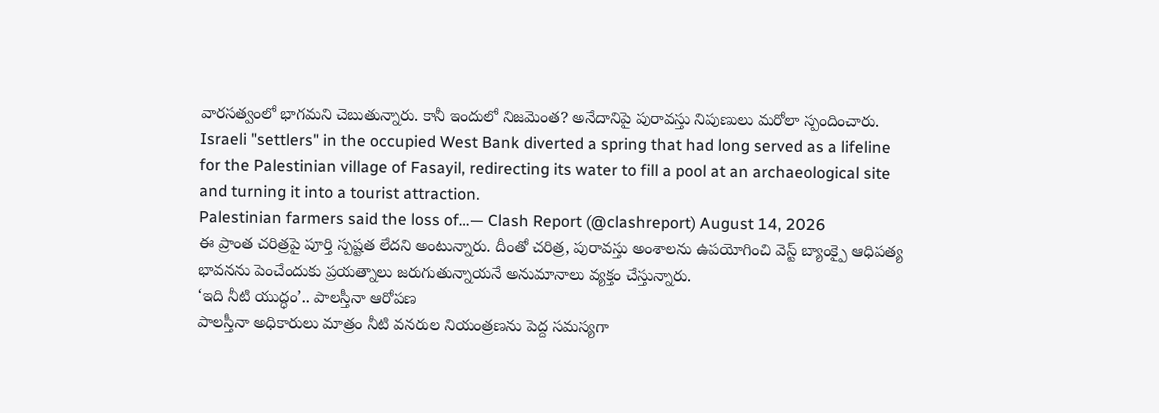వారసత్వంలో భాగమని చెబుతున్నారు. కానీ ఇందులో నిజమెంత? అనేదానిపై పురావస్తు నిపుణులు మరోలా స్పందించారు.
Israeli "settlers" in the occupied West Bank diverted a spring that had long served as a lifeline for the Palestinian village of Fasayil, redirecting its water to fill a pool at an archaeological site and turning it into a tourist attraction.
Palestinian farmers said the loss of…— Clash Report (@clashreport) August 14, 2026
ఈ ప్రాంత చరిత్రపై పూర్తి స్పష్టత లేదని అంటున్నారు. దీంతో చరిత్ర, పురావస్తు అంశాలను ఉపయోగించి వెస్ట్ బ్యాంక్పై ఆధిపత్య భావనను పెంచేందుకు ప్రయత్నాలు జరుగుతున్నాయనే అనుమానాలు వ్యక్తం చేస్తున్నారు.
‘ఇది నీటి యుద్ధం’.. పాలస్తీనా ఆరోపణ
పాలస్తీనా అధికారులు మాత్రం నీటి వనరుల నియంత్రణను పెద్ద సమస్యగా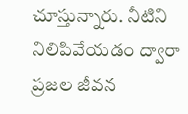చూస్తున్నారు. నీటిని నిలిపివేయడం ద్వారా ప్రజల జీవన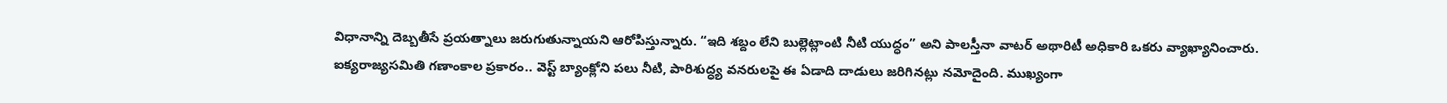విధానాన్ని దెబ్బతీసే ప్రయత్నాలు జరుగుతున్నాయని ఆరోపిస్తున్నారు. “ఇది శబ్దం లేని బుల్లెట్లాంటి నీటి యుద్ధం” అని పాలస్తీనా వాటర్ అథారిటీ అధికారి ఒకరు వ్యాఖ్యానించారు. ఐక్యరాజ్యసమితి గణాంకాల ప్రకారం.. వెస్ట్ బ్యాంక్లోని పలు నీటి, పారిశుద్ధ్య వనరులపై ఈ ఏడాది దాడులు జరిగినట్లు నమోదైంది. ముఖ్యంగా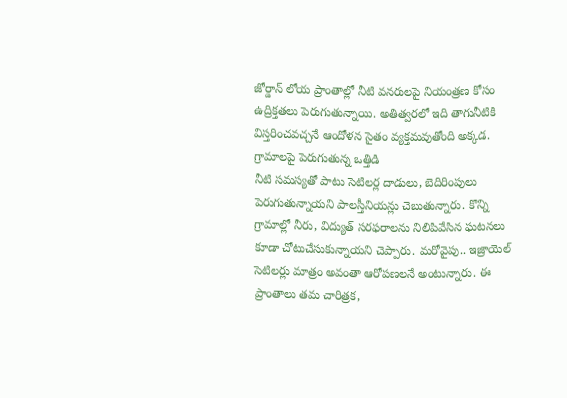జోర్డాన్ లోయ ప్రాంతాల్లో నీటి వనరులపై నియంత్రణ కోసం ఉద్రిక్తతలు పెరుగుతున్నాయి. అతిత్వరలో ఇది తాగునీటికి విస్తరించవచ్చనే ఆందోళన సైతం వ్యక్తమవుతోంది అక్కడ.
గ్రామాలపై పెరుగుతున్న ఒత్తిడి
నీటి సమస్యతో పాటు సెటిలర్ల దాడులు, బెదిరింపులు పెరుగుతున్నాయని పాలస్తీనియన్లు చెబుతున్నారు. కొన్ని గ్రామాల్లో నీరు, విద్యుత్ సరఫరాలను నిలిపివేసిన ఘటనలు కూడా చోటుచేసుకున్నాయని చెప్పారు. మరోవైపు.. ఇజ్రాయెల్ సెటిలర్లు మాత్రం అవంతా ఆరోపణలనే అంటున్నారు. ఈ ప్రాంతాలు తమ చారిత్రక,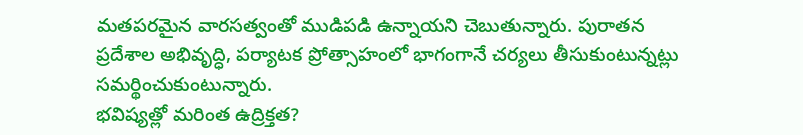మతపరమైన వారసత్వంతో ముడిపడి ఉన్నాయని చెబుతున్నారు. పురాతన ప్రదేశాల అభివృద్ధి, పర్యాటక ప్రోత్సాహంలో భాగంగానే చర్యలు తీసుకుంటున్నట్లు సమర్థించుకుంటున్నారు.
భవిష్యత్లో మరింత ఉద్రిక్తత?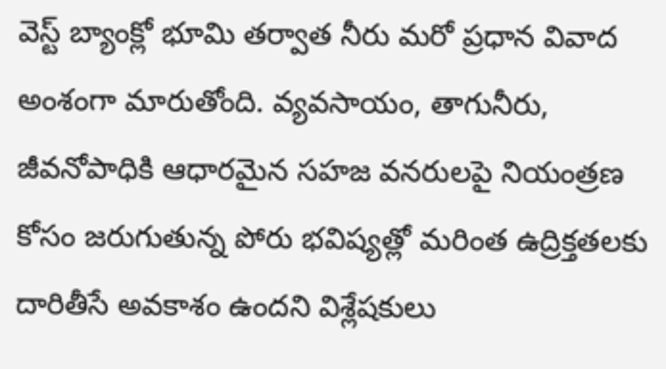వెస్ట్ బ్యాంక్లో భూమి తర్వాత నీరు మరో ప్రధాన వివాద అంశంగా మారుతోంది. వ్యవసాయం, తాగునీరు, జీవనోపాధికి ఆధారమైన సహజ వనరులపై నియంత్రణ కోసం జరుగుతున్న పోరు భవిష్యత్లో మరింత ఉద్రిక్తతలకు దారితీసే అవకాశం ఉందని విశ్లేషకులు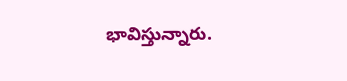భావిస్తున్నారు.